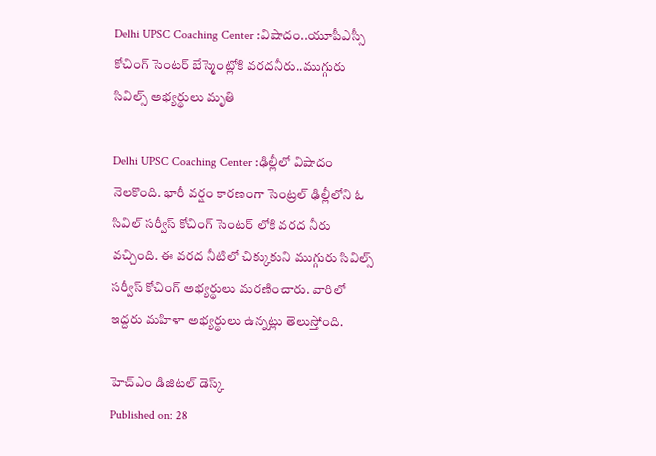Delhi UPSC Coaching Center :విషాదం..యూపీఎస్సీ కోచింగ్ సెంటర్ బేస్మెంట్లోకి వరదనీరు..ముగ్గురు సివిల్స్ అభ్యర్థులు మృతి

Delhi UPSC Coaching Center :ఢిల్లీలో విషాదం నెలకొంది. భారీ వర్షం కారణంగా సెంట్రల్ ఢిల్లీలోని ఓ సివిల్ సర్వీస్ కోచింగ్ సెంటర్ లోకి వరద నీరు వచ్చింది. ఈ వరద నీటిలో చిక్కుకుని ముగ్గురు సివిల్స్ సర్వీస్ కోచింగ్ అభ్యర్థులు మరణించారు. వారిలో ఇద్దరు మహిళా అభ్యర్థులు ఉన్నట్లు తెలుస్తోంది.

హెచ్ఎం డిజిటల్ డెస్క్
Published on: 28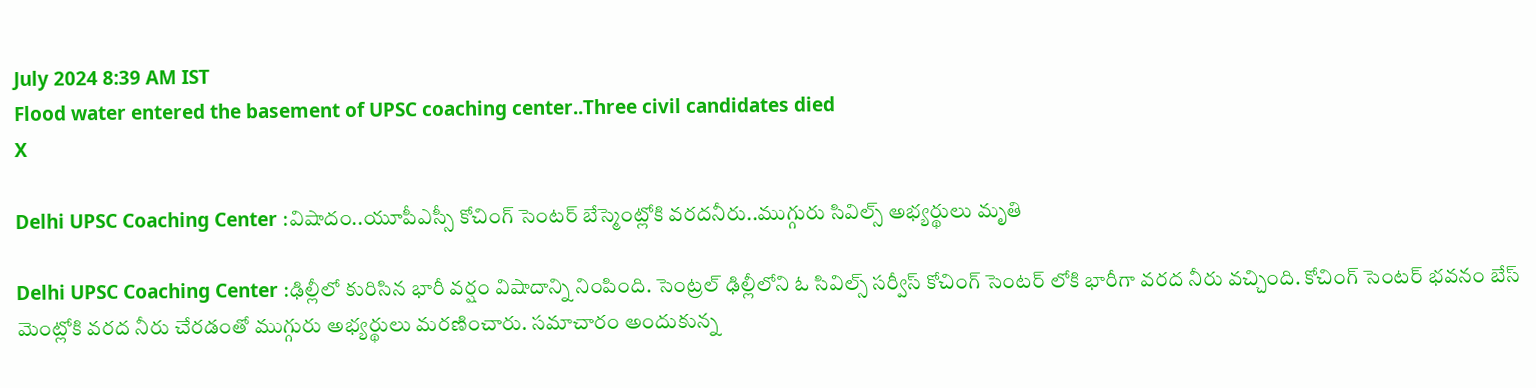July 2024 8:39 AM IST
Flood water entered the basement of UPSC coaching center..Three civil candidates died
X

Delhi UPSC Coaching Center :విషాదం..యూపీఎస్సీ కోచింగ్ సెంటర్ బేస్మెంట్లోకి వరదనీరు..ముగ్గురు సివిల్స్ అభ్యర్థులు మృతి

Delhi UPSC Coaching Center :ఢిల్లీలో కురిసిన భారీ వర్షం విషాదాన్ని నింపింది. సెంట్రల్ ఢిల్లీలోని ఓ సివిల్స్ సర్వీస్ కోచింగ్ సెంటర్ లోకి భారీగా వరద నీరు వచ్చింది. కోచింగ్ సెంటర్ భవనం బేస్ మెంట్లోకి వరద నీరు చేరడంతో ముగ్గురు అభ్యర్థులు మరణించారు. సమాచారం అందుకున్న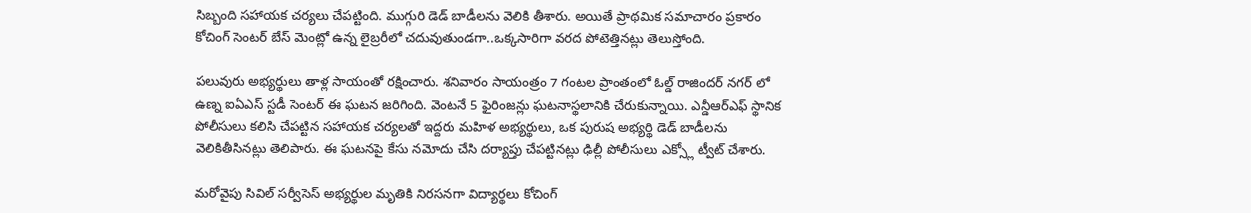సిబ్బంది సహాయక చర్యలు చేపట్టింది. ముగ్గురి డెడ్ బాడీలను వెలికి తీశారు. అయితే ప్రాథమిక సమాచారం ప్రకారం కోచింగ్ సెంటర్ బేస్ మెంట్లో ఉన్న లైబ్రరీలో చదువుతుండగా..ఒక్కసారిగా వరద పోటెత్తినట్లు తెలుస్తోంది.

పలువురు అభ్యర్థులు తాళ్ల సాయంతో రక్షించారు. శనివారం సాయంత్రం 7 గంటల ప్రాంతంలో ఓల్డ్ రాజిందర్ నగర్ లో ఉణ్న ఐఏఎస్ స్టడీ సెంటర్ ఈ ఘటన జరిగింది. వెంటనే 5 ఫైరింజన్లు ఘటనాస్థలానికి చేరుకున్నాయి. ఎన్డీఆర్ఎఫ్ స్థానిక పోలీసులు కలిసి చేపట్టిన సహాయక చర్యలతో ఇద్దరు మహిళ అభ్యర్థులు, ఒక పురుష అభ్యర్థి డెడ్ బాడీలను వెలికితీసినట్లు తెలిపారు. ఈ ఘటనపై కేసు నమోదు చేసి దర్యాప్తు చేపట్టినట్లు ఢిల్లీ పోలీసులు ఎక్స్లో ట్వీట్ చేశారు.

మరోవైపు సివిల్ సర్వీసెస్ అభ్యర్థుల మృతికి నిరసనగా విద్యార్థలు కోచింగ్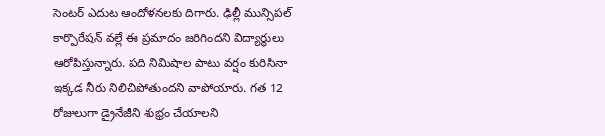సెంటర్ ఎదుట ఆందోళనలకు దిగారు. ఢిల్లీ మున్సిపల్ కార్పొరేషన్ వల్లే ఈ ప్రమాదం జరిగిందని విద్యార్థులు ఆరోపిస్తున్నారు. పది నిమిషాల పాటు వర్షం కురిసినా ఇక్కడ నీరు నిలిచిపోతుందని వాపోయారు. గత 12 రోజులుగా డ్రైనేజీని శుభ్రం చేయాలని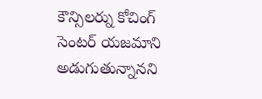కౌన్సిలర్ను కోచింగ్ సెంటర్ యజమాని అడుగుతున్నానని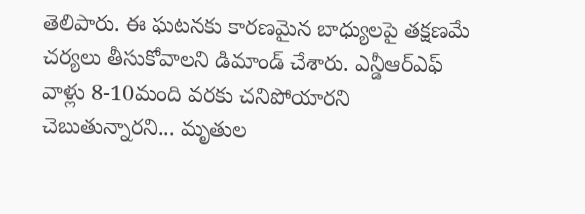తెలిపారు. ఈ ఘటనకు కారణమైన బాధ్యులపై తక్షణమే చర్యలు తీసుకోవాలని డిమాండ్ చేశారు. ఎన్డీఆర్ఎఫ్ వాళ్లు 8-10మంది వరకు చనిపోయారని చెబుతున్నారని... మృతుల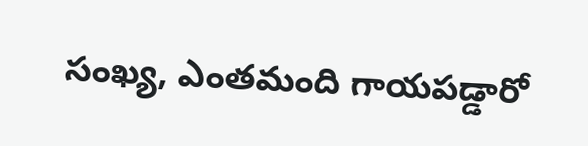సంఖ్య, ఎంతమంది గాయపడ్డారో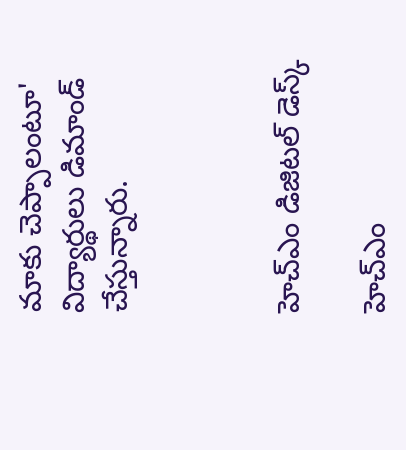మాకు చెప్పాలంటూ' విద్యార్థులు డిమాండ్ చేస్తున్నారు.



హెచ్ఎం డిజిటల్ డెస్క్

హెచ్ఎం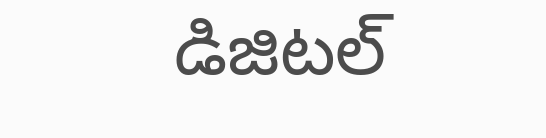డిజిటల్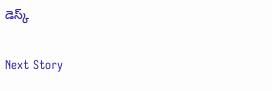డెస్క్

Next Story